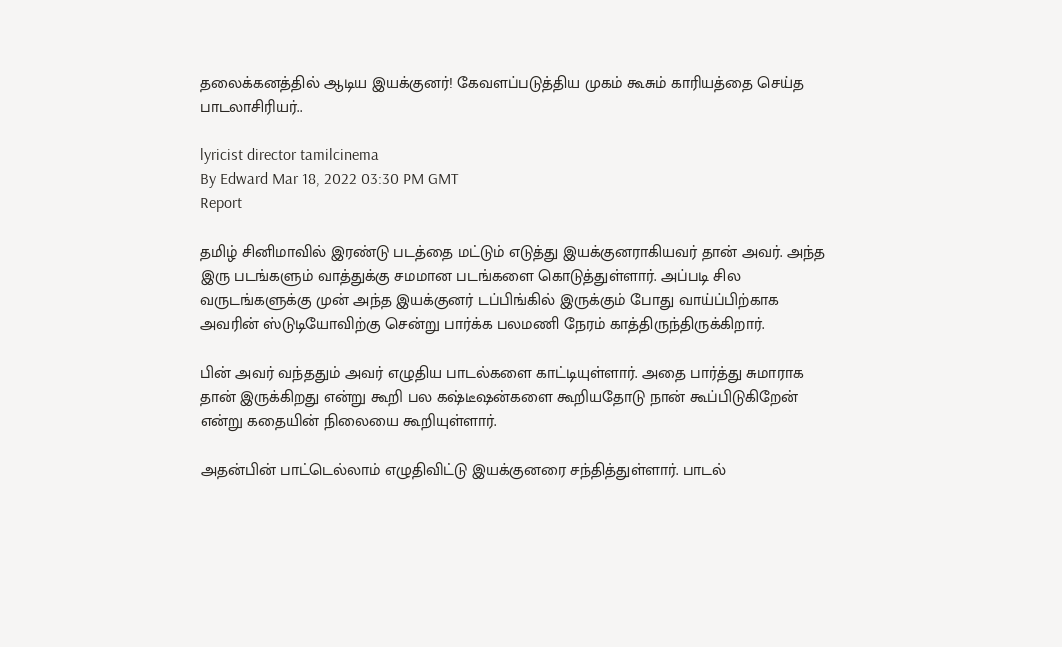தலைக்கனத்தில் ஆடிய இயக்குனர்! கேவளப்படுத்திய முகம் கூசும் காரியத்தை செய்த பாடலாசிரியர்..

lyricist director tamilcinema
By Edward Mar 18, 2022 03:30 PM GMT
Report

தமிழ் சினிமாவில் இரண்டு படத்தை மட்டும் எடுத்து இயக்குனராகியவர் தான் அவர். அந்த இரு படங்களும் வாத்துக்கு சமமான படங்களை கொடுத்துள்ளார். அப்படி சில வருடங்களுக்கு முன் அந்த இயக்குனர் டப்பிங்கில் இருக்கும் போது வாய்ப்பிற்காக அவரின் ஸ்டுடியோவிற்கு சென்று பார்க்க பலமணி நேரம் காத்திருந்திருக்கிறார்.

பின் அவர் வந்ததும் அவர் எழுதிய பாடல்களை காட்டியுள்ளார். அதை பார்த்து சுமாராக தான் இருக்கிறது என்று கூறி பல கஷ்டீஷன்களை கூறியதோடு நான் கூப்பிடுகிறேன் என்று கதையின் நிலையை கூறியுள்ளார்.

அதன்பின் பாட்டெல்லாம் எழுதிவிட்டு இயக்குனரை சந்தித்துள்ளார். பாடல்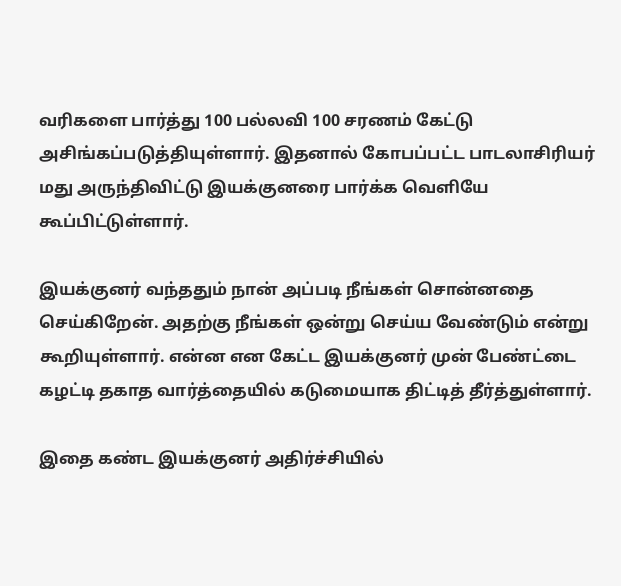வரிகளை பார்த்து 100 பல்லவி 100 சரணம் கேட்டு அசிங்கப்படுத்தியுள்ளார். இதனால் கோபப்பட்ட பாடலாசிரியர் மது அருந்திவிட்டு இயக்குனரை பார்க்க வெளியே கூப்பிட்டுள்ளார்.

இயக்குனர் வந்ததும் நான் அப்படி நீங்கள் சொன்னதை செய்கிறேன். அதற்கு நீங்கள் ஒன்று செய்ய வேண்டும் என்று கூறியுள்ளார். என்ன என கேட்ட இயக்குனர் முன் பேண்ட்டை கழட்டி தகாத வார்த்தையில் கடுமையாக திட்டித் தீர்த்துள்ளார்.

இதை கண்ட இயக்குனர் அதிர்ச்சியில்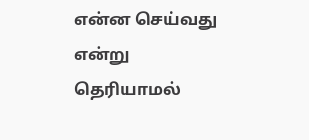என்ன செய்வது என்று தெரியாமல்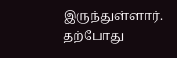இருந்துள்ளார். தற்போது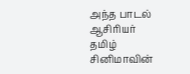அந்த பாடல் ஆசிரியர் தமிழ் சினிமாவின்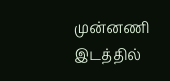முன்னணி இடத்தில்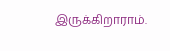இருக்கிறாராம்.